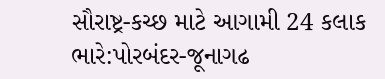સૌરાષ્ટ્ર-કચ્છ માટે આગામી 24 કલાક ભારે:પોરબંદર-જૂનાગઢ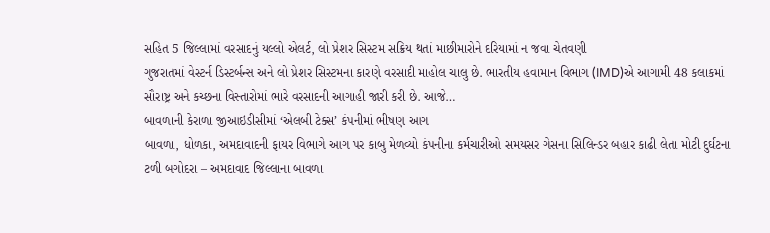સહિત 5 જિલ્લામાં વરસાદનું યલ્લો એલર્ટ, લો પ્રેશર સિસ્ટમ સક્રિય થતાં માછીમારોને દરિયામાં ન જવા ચેતવણી
ગુજરાતમાં વેસ્ટર્ન ડિસ્ટર્બન્સ અને લો પ્રેશર સિસ્ટમના કારણે વરસાદી માહોલ ચાલુ છે. ભારતીય હવામાન વિભાગ (IMD)એ આગામી 48 કલાકમાં સૌરાષ્ટ્ર અને કચ્છના વિસ્તારોમાં ભારે વરસાદની આગાહી જારી કરી છે. આજે…
બાવળાની કેરાળા જીઆઇડીસીમાં ‘એલબી ટેક્સ’ કંપનીમાં ભીષણ આગ
બાવળા, ધોળકા, અમદાવાદની ફાયર વિભાગે આગ પર કાબુ મેળવ્યો કંપનીના કર્મચારીઓ સમયસર ગેસના સિલિન્ડર બહાર કાઢી લેતા મોટી દુર્ઘટના ટળી બગોદરા – અમદાવાદ જિલ્લાના બાવળા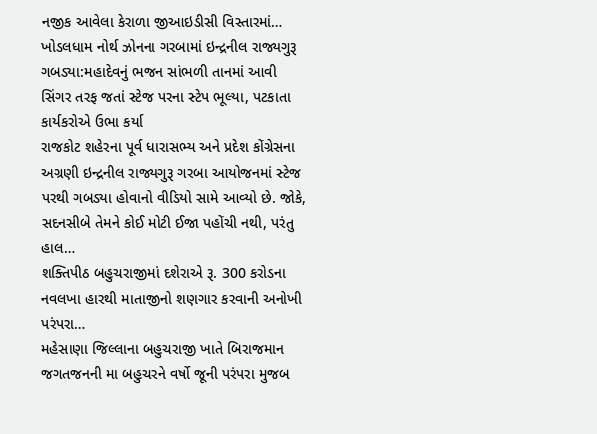નજીક આવેલા કેરાળા જીઆઇડીસી વિસ્તારમાં…
ખોડલધામ નોર્થ ઝોનના ગરબામાં ઇન્દ્રનીલ રાજ્યગુરૂ ગબડ્યા:મહાદેવનું ભજન સાંભળી તાનમાં આવી સિંગર તરફ જતાં સ્ટેજ પરના સ્ટેપ ભૂલ્યા, પટકાતા કાર્યકરોએ ઉભા કર્યા
રાજકોટ શહેરના પૂર્વ ધારાસભ્ય અને પ્રદેશ કોંગ્રેસના અગ્રણી ઇન્દ્રનીલ રાજ્યગુરૂ ગરબા આયોજનમાં સ્ટેજ પરથી ગબડ્યા હોવાનો વીડિયો સામે આવ્યો છે. જોકે, સદનસીબે તેમને કોઈ મોટી ઈજા પહોંચી નથી, પરંતુ હાલ…
શક્તિપીઠ બહુચરાજીમાં દશેરાએ રૂ. 300 કરોડના નવલખા હારથી માતાજીનો શણગાર કરવાની અનોખી પરંપરા…
મહેસાણા જિલ્લાના બહુચરાજી ખાતે બિરાજમાન જગતજનની મા બહુચરને વર્ષો જૂની પરંપરા મુજબ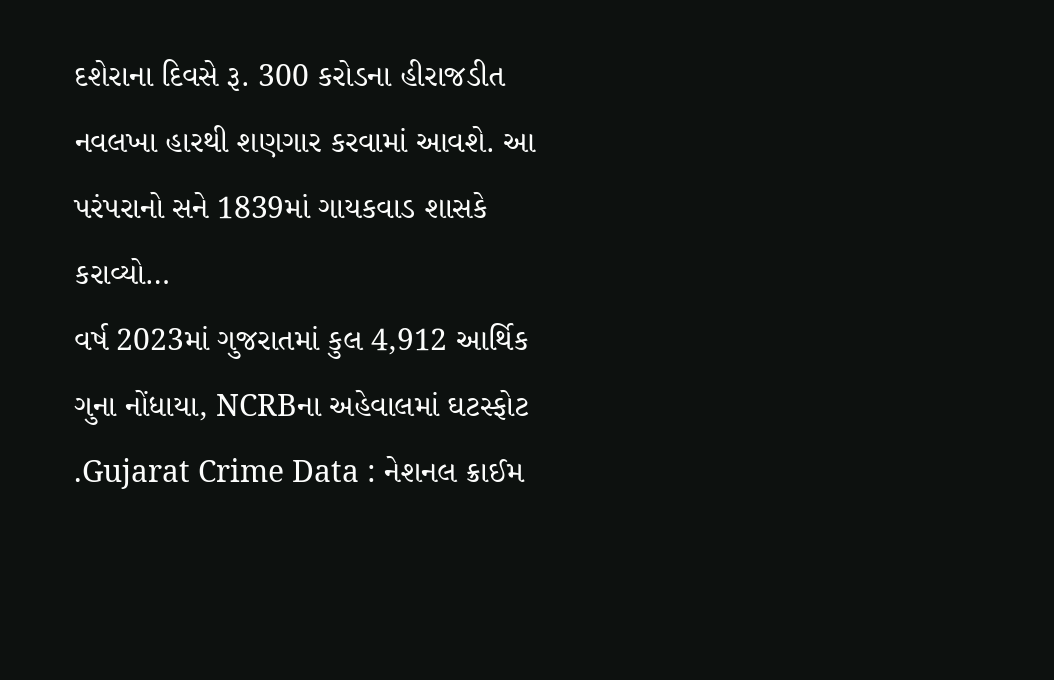દશેરાના દિવસે રૂ. 300 કરોડના હીરાજડીત નવલખા હારથી શણગાર કરવામાં આવશે. આ પરંપરાનો સને 1839માં ગાયકવાડ શાસકે કરાવ્યો…
વર્ષ 2023માં ગુજરાતમાં કુલ 4,912 આર્થિક ગુના નોંધાયા, NCRBના અહેવાલમાં ઘટસ્ફોટ
.Gujarat Crime Data : નેશનલ ક્રાઈમ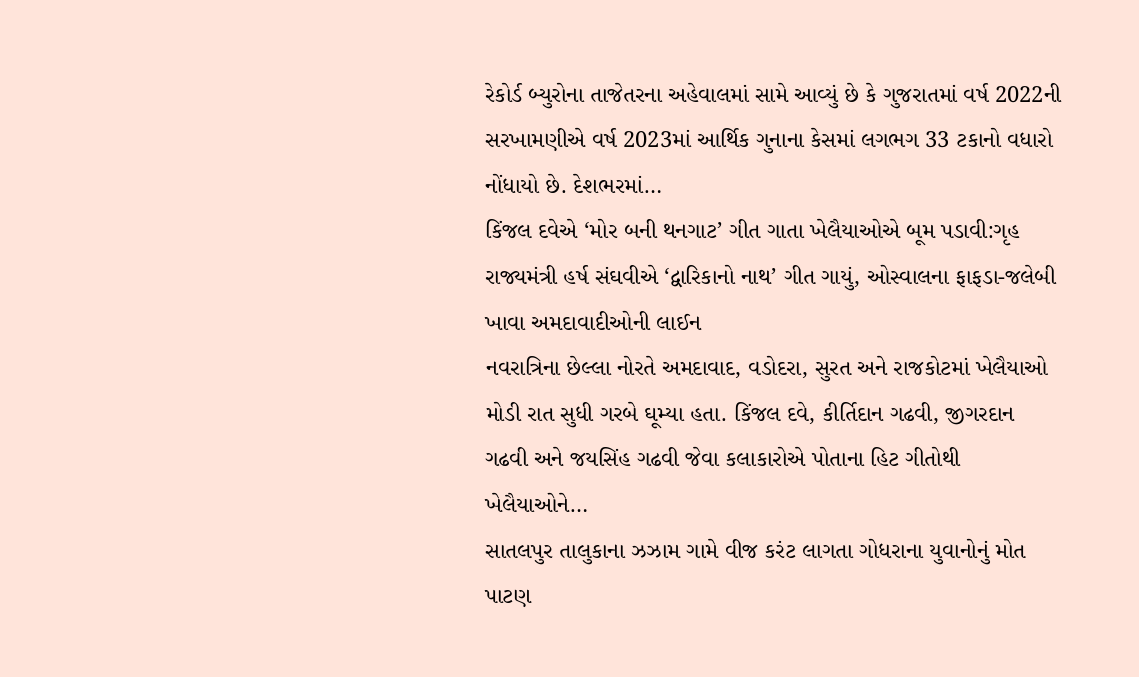રેકોર્ડ બ્યુરોના તાજેતરના અહેવાલમાં સામે આવ્યું છે કે ગુજરાતમાં વર્ષ 2022ની સરખામણીએ વર્ષ 2023માં આર્થિક ગુનાના કેસમાં લગભગ 33 ટકાનો વધારો નોંધાયો છે. દેશભરમાં…
કિંજલ દવેએ ‘મોર બની થનગાટ’ ગીત ગાતા ખેલૈયાઓએ બૂમ પડાવી:ગૃહ રાજ્યમંત્રી હર્ષ સંઘવીએ ‘દ્વારિકાનો નાથ’ ગીત ગાયું, ઓસ્વાલના ફાફડા-જલેબી ખાવા અમદાવાદીઓની લાઈન
નવરાત્રિના છેલ્લા નોરતે અમદાવાદ, વડોદરા, સુરત અને રાજકોટમાં ખેલૈયાઓ મોડી રાત સુધી ગરબે ઘૂમ્યા હતા. કિંજલ દવે, કીર્તિદાન ગઢવી, જીગરદાન ગઢવી અને જયસિંહ ગઢવી જેવા કલાકારોએ પોતાના હિટ ગીતોથી ખેલૈયાઓને…
સાતલપુર તાલુકાના ઝઝામ ગામે વીજ કરંટ લાગતા ગોધરાના યુવાનોનું મોત
પાટણ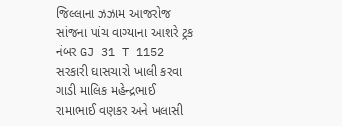જિલ્લાના ઝઝામ આજરોજ સાંજના પાંચ વાગ્યાના આશરે ટ્રક નંબર GJ 31 T 1152 સરકારી ઘાસચારો ખાલી કરવા ગાડી માલિક મહેન્દ્રભાઈ રામાભાઈ વણકર અને ખલાસી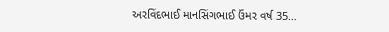અરવિંદભાઈ માનસિંગભાઈ ઉંમર વર્ષ 35…